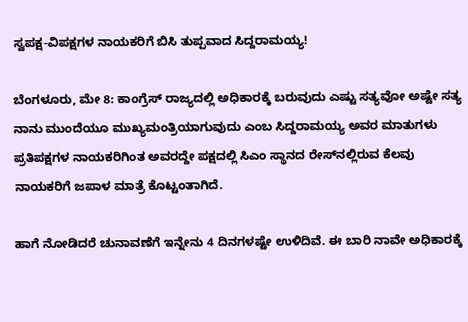ಸ್ವಪಕ್ಷ-ವಿಪಕ್ಷಗಳ ನಾಯಕರಿಗೆ ಬಿಸಿ ತುಪ್ಪವಾದ ಸಿದ್ದರಾಮಯ್ಯ!

ಬೆಂಗಳೂರು, ಮೇ 8: ಕಾಂಗ್ರೆಸ್ ರಾಜ್ಯದಲ್ಲಿ ಅಧಿಕಾರಕ್ಕೆ ಬರುವುದು ಎಷ್ಟು ಸತ್ಯವೋ ಅಷ್ಟೇ ಸತ್ಯ ನಾನು ಮುಂದೆಯೂ ಮುಖ್ಯಮಂತ್ರಿಯಾಗುವುದು ಎಂಬ ಸಿದ್ದರಾಮಯ್ಯ ಅವರ ಮಾತುಗಳು ಪ್ರತಿಪಕ್ಷಗಳ ನಾಯಕರಿಗಿಂತ ಅವರದ್ದೇ ಪಕ್ಷದಲ್ಲಿ ಸಿಎಂ ಸ್ಥಾನದ ರೇಸ್‍ನಲ್ಲಿರುವ ಕೆಲವು ನಾಯಕರಿಗೆ ಜಪಾಳ ಮಾತ್ರೆ ಕೊಟ್ಟಂತಾಗಿದೆ.

ಹಾಗೆ ನೋಡಿದರೆ ಚುನಾವಣೆಗೆ ಇನ್ನೇನು 4 ದಿನಗಳಷ್ಟೇ ಉಳಿದಿವೆ. ಈ ಬಾರಿ ನಾವೇ ಅಧಿಕಾರಕ್ಕೆ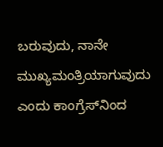ಬರುವುದು, ನಾನೇ ಮುಖ್ಯಮಂತ್ರಿಯಾಗುವುದು ಎಂದು ಕಾಂಗ್ರೆಸ್‍ನಿಂದ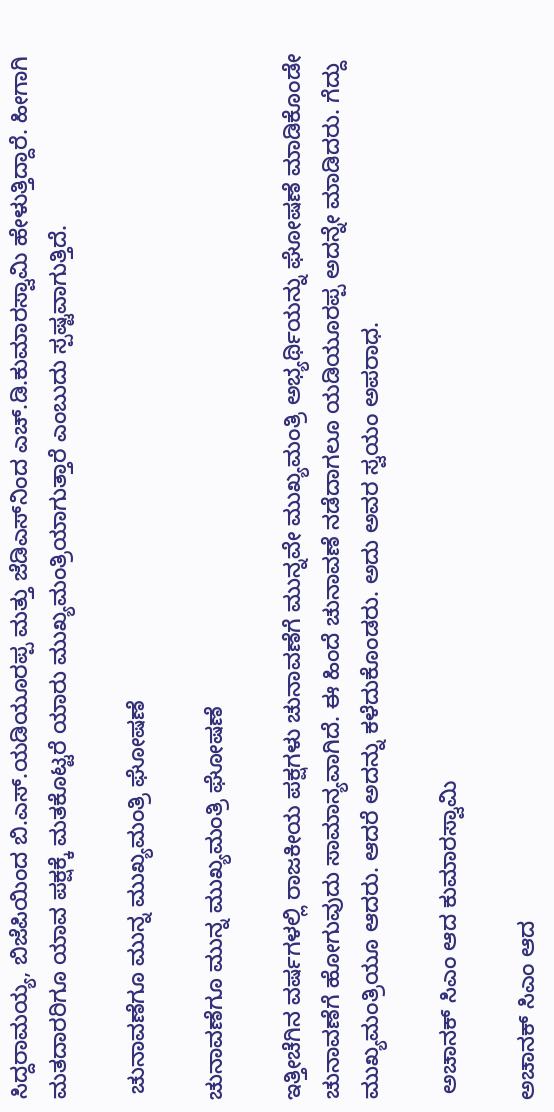ಸಿದ್ದರಾಮಯ್ಯ, ಬಿಜೆಪಿಯಿಂದ ಬಿ.ಎಸ್.ಯಡಿಯೂರಪ್ಪ ಮತ್ತು ಜೆಡಿಎಸ್‍ನಿಂದ ಎಚ್.ಡಿ.ಕುಮಾರಸ್ವಾಮಿ ಹೇಳುತ್ತಿದ್ದಾರೆ. ಹೀಗಾಗಿ ಮತದಾರರಿಗೂ ಯಾವ ಪಕ್ಷಕ್ಕೆ ಮತಕೊಟ್ಟರೆ ಯಾರು ಮುಖ್ಯಮಂತ್ರಿಯಾಗುತ್ತಾರೆ ಎಂಬುದು ಸ್ಪಷ್ಟವಾಗುತ್ತಿದೆ.

 ಚುನಾವಣೆಗೂ ಮುನ್ನ ಮುಖ್ಯಮಂತ್ರಿ ಘೋಷಣೆ

ಚುನಾವಣೆಗೂ ಮುನ್ನ ಮುಖ್ಯಮಂತ್ರಿ ಘೋಷಣೆ

ಇತ್ತೀಚೆಗಿನ ವರ್ಷಗಳಲ್ಲಿ ರಾಜಕೀಯ ಪಕ್ಷಗಳು ಚುನಾವಣೆಗೆ ಮುನ್ನವೇ ಮುಖ್ಯಮಂತ್ರಿ ಅಭ್ಯರ್ಥಿಯನ್ನು ಘೋಷಣೆ ಮಾಡಿಕೊಂಡೇ ಚುನಾವಣೆಗೆ ಹೋಗುವುದು ಸಾಮಾನ್ಯವಾಗಿದೆ. ಈ ಹಿಂದೆ ಚುನಾವಣೆ ನಡೆದಾಗಲೂ ಯಡಿಯೂರಪ್ಪ ಅದನ್ನೇ ಮಾಡಿದರು. ಗೆದ್ದು ಮುಖ್ಯಮಂತ್ರಿಯೂ ಆದರು. ಆದರೆ ಅದನ್ನು ಕಳೆದುಕೊಂಡರು. ಅದು ಅವರ ಸ್ವಯಂ ಅಪರಾಧ.

 ಅಚಾನಕ್ ಸಿಎಂ ಆದ ಕುಮಾರಸ್ವಾಮಿ

ಅಚಾನಕ್ ಸಿಎಂ ಆದ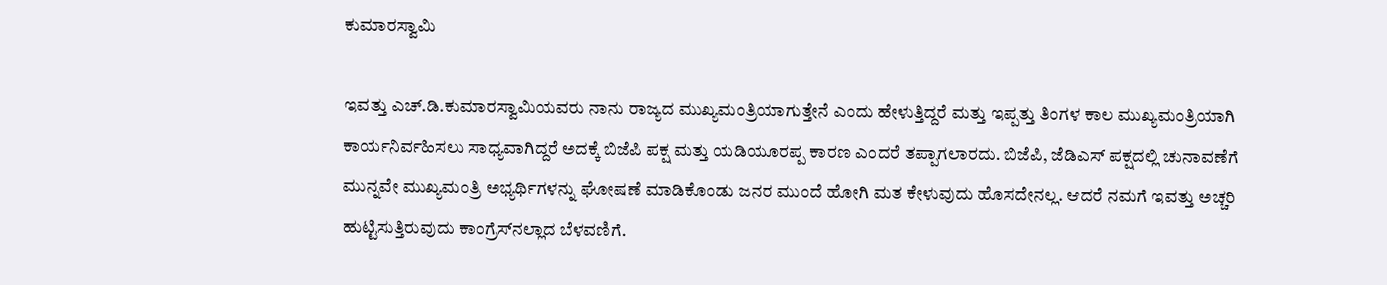ಕುಮಾರಸ್ವಾಮಿ

ಇವತ್ತು ಎಚ್.ಡಿ.ಕುಮಾರಸ್ವಾಮಿಯವರು ನಾನು ರಾಜ್ಯದ ಮುಖ್ಯಮಂತ್ರಿಯಾಗುತ್ತೇನೆ ಎಂದು ಹೇಳುತ್ತಿದ್ದರೆ ಮತ್ತು ಇಪ್ಪತ್ತು ತಿಂಗಳ ಕಾಲ ಮುಖ್ಯಮಂತ್ರಿಯಾಗಿ ಕಾರ್ಯನಿರ್ವಹಿಸಲು ಸಾಧ್ಯವಾಗಿದ್ದರೆ ಅದಕ್ಕೆ ಬಿಜೆಪಿ ಪಕ್ಷ ಮತ್ತು ಯಡಿಯೂರಪ್ಪ ಕಾರಣ ಎಂದರೆ ತಪ್ಪಾಗಲಾರದು. ಬಿಜೆಪಿ, ಜೆಡಿಎಸ್ ಪಕ್ಷದಲ್ಲಿ ಚುನಾವಣೆಗೆ ಮುನ್ನವೇ ಮುಖ್ಯಮಂತ್ರಿ ಅಭ್ಯರ್ಥಿಗಳನ್ನು ಘೋಷಣೆ ಮಾಡಿಕೊಂಡು ಜನರ ಮುಂದೆ ಹೋಗಿ ಮತ ಕೇಳುವುದು ಹೊಸದೇನಲ್ಲ. ಆದರೆ ನಮಗೆ ಇವತ್ತು ಅಚ್ಚರಿ ಹುಟ್ಟಿಸುತ್ತಿರುವುದು ಕಾಂಗ್ರೆಸ್‍ನಲ್ಲಾದ ಬೆಳವಣಿಗೆ.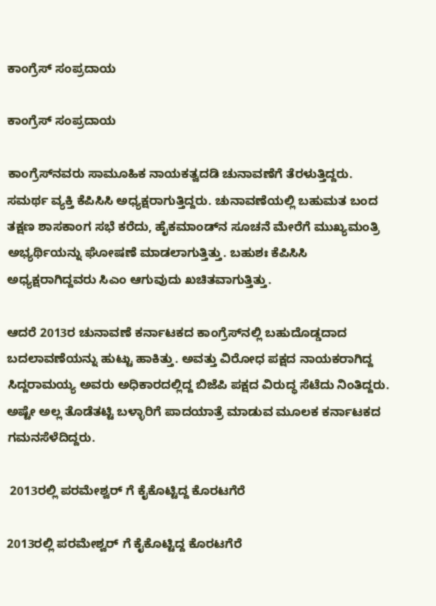ಕಾಂಗ್ರೆಸ್ ಸಂಪ್ರದಾಯ

ಕಾಂಗ್ರೆಸ್ ಸಂಪ್ರದಾಯ

ಕಾಂಗ್ರೆಸ್‍ನವರು ಸಾಮೂಹಿಕ ನಾಯಕತ್ವದಡಿ ಚುನಾವಣೆಗೆ ತೆರಳುತ್ತಿದ್ದರು. ಸಮರ್ಥ ವ್ಯಕ್ತಿ ಕೆಪಿಸಿಸಿ ಅಧ್ಯಕ್ಷರಾಗುತ್ತಿದ್ದರು. ಚುನಾವಣೆಯಲ್ಲಿ ಬಹುಮತ ಬಂದ ತಕ್ಷಣ ಶಾಸಕಾಂಗ ಸಭೆ ಕರೆದು, ಹೈಕಮಾಂಡ್‍ನ ಸೂಚನೆ ಮೇರೆಗೆ ಮುಖ್ಯಮಂತ್ರಿ ಅಭ್ಯರ್ಥಿಯನ್ನು ಘೋಷಣೆ ಮಾಡಲಾಗುತ್ತಿತ್ತು. ಬಹುಶಃ ಕೆಪಿಸಿಸಿ ಅಧ್ಯಕ್ಷರಾಗಿದ್ದವರು ಸಿಎಂ ಆಗುವುದು ಖಚಿತವಾಗುತ್ತಿತ್ತು.

ಆದರೆ 2013ರ ಚುನಾವಣೆ ಕರ್ನಾಟಕದ ಕಾಂಗ್ರೆಸ್‍ನಲ್ಲಿ ಬಹುದೊಡ್ಡದಾದ ಬದಲಾವಣೆಯನ್ನು ಹುಟ್ಟು ಹಾಕಿತ್ತು. ಅವತ್ತು ವಿರೋಧ ಪಕ್ಷದ ನಾಯಕರಾಗಿದ್ದ ಸಿದ್ದರಾಮಯ್ಯ ಅವರು ಅಧಿಕಾರದಲ್ಲಿದ್ದ ಬಿಜೆಪಿ ಪಕ್ಷದ ವಿರುದ್ಧ ಸೆಟೆದು ನಿಂತಿದ್ದರು. ಅಷ್ಟೇ ಅಲ್ಲ ತೊಡೆತಟ್ಟಿ ಬಳ್ಳಾರಿಗೆ ಪಾದಯಾತ್ರೆ ಮಾಡುವ ಮೂಲಕ ಕರ್ನಾಟಕದ ಗಮನಸೆಳೆದಿದ್ದರು.

 2013ರಲ್ಲಿ ಪರಮೇಶ್ವರ್ ಗೆ ಕೈಕೊಟ್ಟಿದ್ದ ಕೊರಟಗೆರೆ

2013ರಲ್ಲಿ ಪರಮೇಶ್ವರ್ ಗೆ ಕೈಕೊಟ್ಟಿದ್ದ ಕೊರಟಗೆರೆ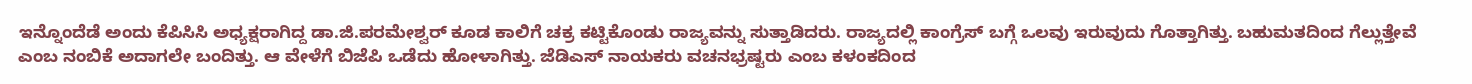ಇನ್ನೊಂದೆಡೆ ಅಂದು ಕೆಪಿಸಿಸಿ ಅಧ್ಯಕ್ಷರಾಗಿದ್ದ ಡಾ.ಜಿ.ಪರಮೇಶ್ವರ್ ಕೂಡ ಕಾಲಿಗೆ ಚಕ್ರ ಕಟ್ಟಿಕೊಂಡು ರಾಜ್ಯವನ್ನು ಸುತ್ತಾಡಿದರು. ರಾಜ್ಯದಲ್ಲಿ ಕಾಂಗ್ರೆಸ್ ಬಗ್ಗೆ ಒಲವು ಇರುವುದು ಗೊತ್ತಾಗಿತ್ತು. ಬಹುಮತದಿಂದ ಗೆಲ್ಲುತ್ತೇವೆ ಎಂಬ ನಂಬಿಕೆ ಅದಾಗಲೇ ಬಂದಿತ್ತು. ಆ ವೇಳೆಗೆ ಬಿಜೆಪಿ ಒಡೆದು ಹೋಳಾಗಿತ್ತು. ಜೆಡಿಎಸ್ ನಾಯಕರು ವಚನಭ್ರಷ್ಟರು ಎಂಬ ಕಳಂಕದಿಂದ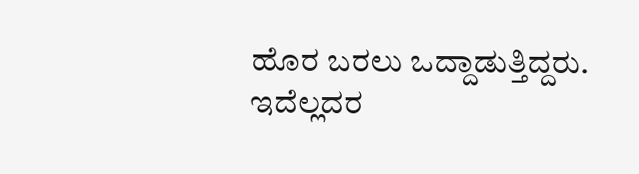ಹೊರ ಬರಲು ಒದ್ದಾಡುತ್ತಿದ್ದರು. ಇದೆಲ್ಲದರ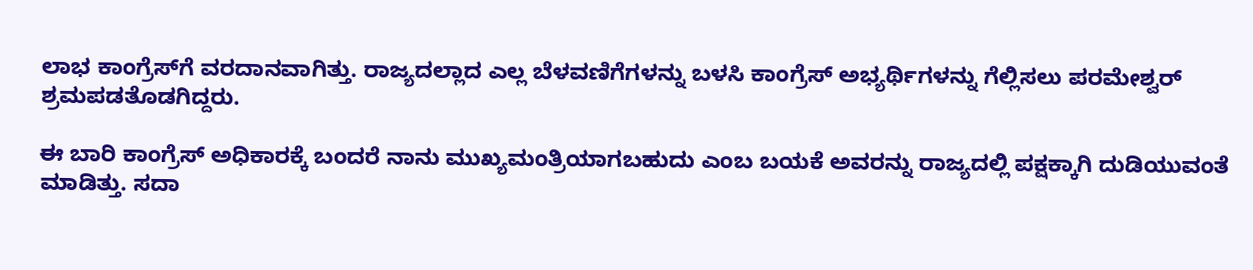ಲಾಭ ಕಾಂಗ್ರೆಸ್‍ಗೆ ವರದಾನವಾಗಿತ್ತು. ರಾಜ್ಯದಲ್ಲಾದ ಎಲ್ಲ ಬೆಳವಣಿಗೆಗಳನ್ನು ಬಳಸಿ ಕಾಂಗ್ರೆಸ್ ಅಭ್ಯರ್ಥಿಗಳನ್ನು ಗೆಲ್ಲಿಸಲು ಪರಮೇಶ್ವರ್ ಶ್ರಮಪಡತೊಡಗಿದ್ದರು.

ಈ ಬಾರಿ ಕಾಂಗ್ರೆಸ್ ಅಧಿಕಾರಕ್ಕೆ ಬಂದರೆ ನಾನು ಮುಖ್ಯಮಂತ್ರಿಯಾಗಬಹುದು ಎಂಬ ಬಯಕೆ ಅವರನ್ನು ರಾಜ್ಯದಲ್ಲಿ ಪಕ್ಷಕ್ಕಾಗಿ ದುಡಿಯುವಂತೆ ಮಾಡಿತ್ತು. ಸದಾ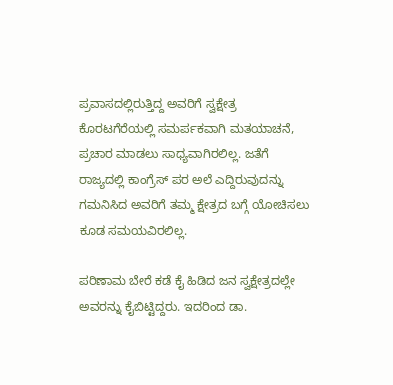ಪ್ರವಾಸದಲ್ಲಿರುತ್ತಿದ್ದ ಅವರಿಗೆ ಸ್ವಕ್ಷೇತ್ರ ಕೊರಟಗೆರೆಯಲ್ಲಿ ಸಮರ್ಪಕವಾಗಿ ಮತಯಾಚನೆ, ಪ್ರಚಾರ ಮಾಡಲು ಸಾಧ್ಯವಾಗಿರಲಿಲ್ಲ. ಜತೆಗೆ ರಾಜ್ಯದಲ್ಲಿ ಕಾಂಗ್ರೆಸ್ ಪರ ಅಲೆ ಎದ್ದಿರುವುದನ್ನು ಗಮನಿಸಿದ ಅವರಿಗೆ ತಮ್ಮ ಕ್ಷೇತ್ರದ ಬಗ್ಗೆ ಯೋಚಿಸಲು ಕೂಡ ಸಮಯವಿರಲಿಲ್ಲ.

ಪರಿಣಾಮ ಬೇರೆ ಕಡೆ ಕೈ ಹಿಡಿದ ಜನ ಸ್ವಕ್ಷೇತ್ರದಲ್ಲೇ ಅವರನ್ನು ಕೈಬಿಟ್ಟಿದ್ದರು. ಇದರಿಂದ ಡಾ.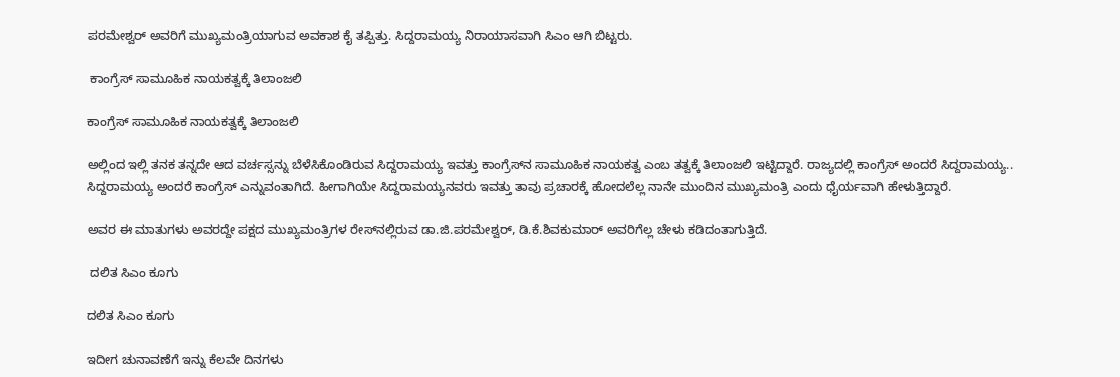ಪರಮೇಶ್ವರ್ ಅವರಿಗೆ ಮುಖ್ಯಮಂತ್ರಿಯಾಗುವ ಅವಕಾಶ ಕೈ ತಪ್ಪಿತ್ತು. ಸಿದ್ದರಾಮಯ್ಯ ನಿರಾಯಾಸವಾಗಿ ಸಿಎಂ ಆಗಿ ಬಿಟ್ಟರು.

 ಕಾಂಗ್ರೆಸ್ ಸಾಮೂಹಿಕ ನಾಯಕತ್ವಕ್ಕೆ ತಿಲಾಂಜಲಿ

ಕಾಂಗ್ರೆಸ್ ಸಾಮೂಹಿಕ ನಾಯಕತ್ವಕ್ಕೆ ತಿಲಾಂಜಲಿ

ಅಲ್ಲಿಂದ ಇಲ್ಲಿ ತನಕ ತನ್ನದೇ ಆದ ವರ್ಚಸ್ಸನ್ನು ಬೆಳೆಸಿಕೊಂಡಿರುವ ಸಿದ್ದರಾಮಯ್ಯ ಇವತ್ತು ಕಾಂಗ್ರೆಸ್‍ನ ಸಾಮೂಹಿಕ ನಾಯಕತ್ವ ಎಂಬ ತತ್ವಕ್ಕೆ ತಿಲಾಂಜಲಿ ಇಟ್ಟಿದ್ದಾರೆ. ರಾಜ್ಯದಲ್ಲಿ ಕಾಂಗ್ರೆಸ್ ಅಂದರೆ ಸಿದ್ದರಾಮಯ್ಯ.. ಸಿದ್ದರಾಮಯ್ಯ ಅಂದರೆ ಕಾಂಗ್ರೆಸ್ ಎನ್ನುವಂತಾಗಿದೆ. ಹೀಗಾಗಿಯೇ ಸಿದ್ದರಾಮಯ್ಯನವರು ಇವತ್ತು ತಾವು ಪ್ರಚಾರಕ್ಕೆ ಹೋದಲೆಲ್ಲ ನಾನೇ ಮುಂದಿನ ಮುಖ್ಯಮಂತ್ರಿ ಎಂದು ಧೈರ್ಯವಾಗಿ ಹೇಳುತ್ತಿದ್ದಾರೆ.

ಅವರ ಈ ಮಾತುಗಳು ಅವರದ್ದೇ ಪಕ್ಷದ ಮುಖ್ಯಮಂತ್ರಿಗಳ ರೇಸ್‍ನಲ್ಲಿರುವ ಡಾ.ಜಿ.ಪರಮೇಶ್ವರ್, ಡಿ.ಕೆ.ಶಿವಕುಮಾರ್ ಅವರಿಗೆಲ್ಲ ಚೇಳು ಕಡಿದಂತಾಗುತ್ತಿದೆ.

 ದಲಿತ ಸಿಎಂ ಕೂಗು

ದಲಿತ ಸಿಎಂ ಕೂಗು

ಇದೀಗ ಚುನಾವಣೆಗೆ ಇನ್ನು ಕೆಲವೇ ದಿನಗಳು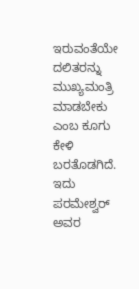ಇರುವಂತೆಯೇ ದಲಿತರನ್ನು ಮುಖ್ಯಮಂತ್ರಿ ಮಾಡಬೇಕು ಎಂಬ ಕೂಗು ಕೇಳಿ ಬರತೊಡಗಿದೆ. ಇದು ಪರಮೇಶ್ವರ್ ಅವರ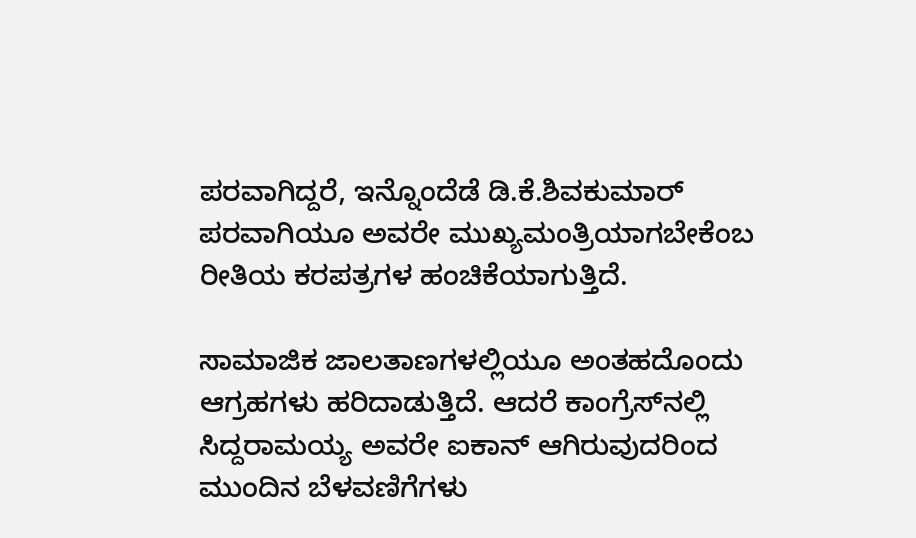ಪರವಾಗಿದ್ದರೆ, ಇನ್ನೊಂದೆಡೆ ಡಿ.ಕೆ.ಶಿವಕುಮಾರ್ ಪರವಾಗಿಯೂ ಅವರೇ ಮುಖ್ಯಮಂತ್ರಿಯಾಗಬೇಕೆಂಬ ರೀತಿಯ ಕರಪತ್ರಗಳ ಹಂಚಿಕೆಯಾಗುತ್ತಿದೆ.

ಸಾಮಾಜಿಕ ಜಾಲತಾಣಗಳಲ್ಲಿಯೂ ಅಂತಹದೊಂದು ಆಗ್ರಹಗಳು ಹರಿದಾಡುತ್ತಿದೆ. ಆದರೆ ಕಾಂಗ್ರೆಸ್‍ನಲ್ಲಿ ಸಿದ್ದರಾಮಯ್ಯ ಅವರೇ ಐಕಾನ್ ಆಗಿರುವುದರಿಂದ ಮುಂದಿನ ಬೆಳವಣಿಗೆಗಳು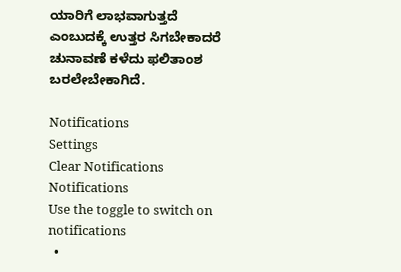ಯಾರಿಗೆ ಲಾಭವಾಗುತ್ತದೆ ಎಂಬುದಕ್ಕೆ ಉತ್ತರ ಸಿಗಬೇಕಾದರೆ ಚುನಾವಣೆ ಕಳೆದು ಫಲಿತಾಂಶ ಬರಲೇಬೇಕಾಗಿದೆ.

Notifications
Settings
Clear Notifications
Notifications
Use the toggle to switch on notifications
  •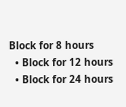Block for 8 hours
  • Block for 12 hours
  • Block for 24 hours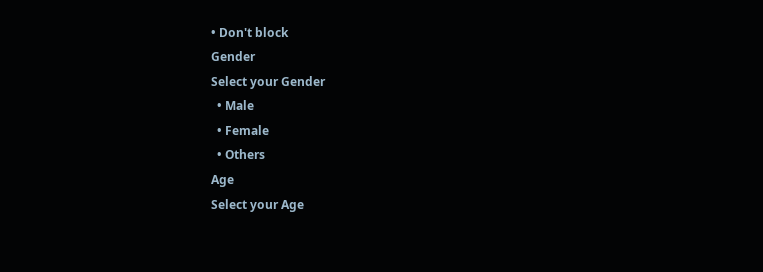• Don't block
Gender
Select your Gender
  • Male
  • Female
  • Others
Age
Select your Age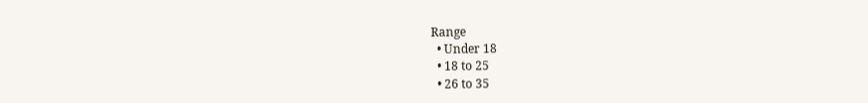Range
  • Under 18
  • 18 to 25
  • 26 to 35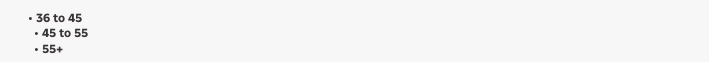• 36 to 45
  • 45 to 55
  • 55+